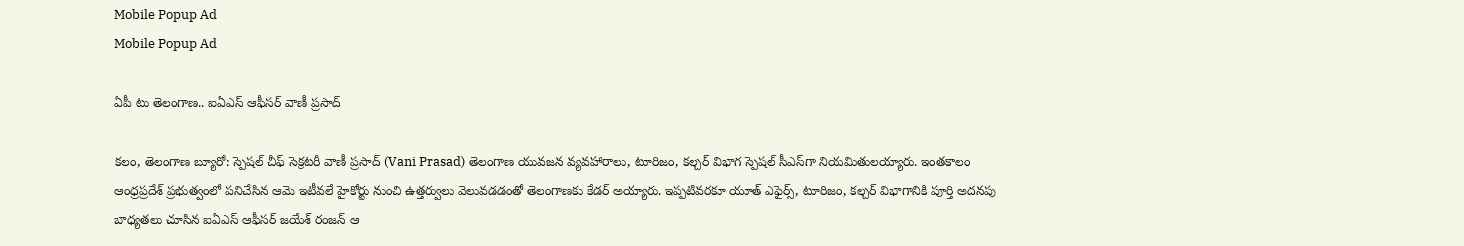Mobile Popup Ad
Mobile Popup Ad

ఏపీ టు తెలంగాణ.. ఐఏఎస్ ఆఫీసర్ వాణీ ప్రసాద్

కలం, తెలంగాణ బ్యూరో: స్పెషల్ చీఫ్ సెక్రటరీ వాణీ ప్రసాద్ (Vani Prasad) తెలంగాణ యువజన వ్యవహారాలు, టూరిజం, కల్చర్ విభాగ స్పెషల్ సీఎస్‌గా నియమితులయ్యారు. ఇంతకాలం ఆంధ్రప్రదేశ్ ప్రభుత్వంలో పనిచేసిన ఆమె ఇటీవలే హైకోర్టు నుంచి ఉత్తర్వులు వెలువడడంతో తెలంగాణకు కేడర్‌ అయ్యారు. ఇప్పటివరకూ యూత్ ఎఫైర్స్, టూరిజం, కల్చర్ విభాగానికి పూర్తి అదనపు బాధ్యతలు చూసిన ఐఏఎస్ ఆఫీసర్ జయేశ్ రంజన్ ఆ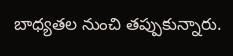బాధ్యతల నుంచి తప్పుకున్నారు.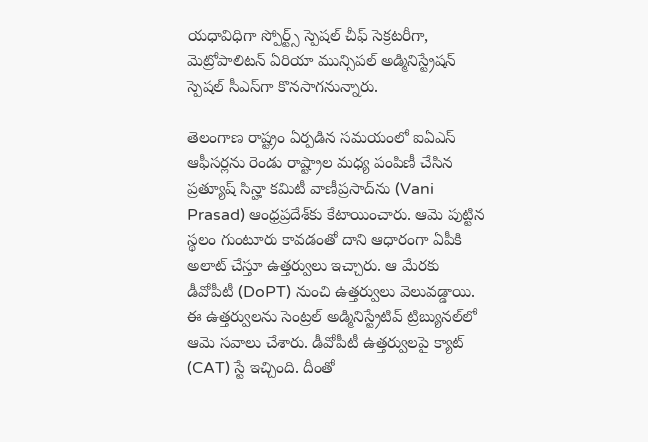యధావిధిగా స్పోర్ట్స్ స్పెషల్ చీఫ్ సెక్రటరీగా, మెట్రోపాలిటన్ ఏరియా మున్సిపల్ అడ్మినిస్ట్రేషన్ స్పెషల్ సీఎస్‌గా కొనసాగనున్నారు.

తెలంగాణ రాష్ట్రం ఏర్పడిన సమయంలో ఐఏఎస్ ఆఫీసర్లను రెండు రాష్ట్రాల మధ్య పంపిణీ చేసిన ప్రత్యూష్ సిన్హా కమిటీ వాణీప్రసాద్‌ను (Vani Prasad) ఆంధ్రప్రదేశ్‌కు కేటాయించారు. ఆమె పుట్టిన స్థలం గుంటూరు కావడంతో దాని ఆధారంగా ఏపీకి అలాట్ చేస్తూ ఉత్తర్వులు ఇచ్చారు. ఆ మేరకు డీవోపీటీ (DoPT) నుంచి ఉత్తర్వులు వెలువడ్డాయి. ఈ ఉత్తర్వులను సెంట్రల్ అడ్మినిస్ట్రేటివ్ ట్రిబ్యునల్‌లో ఆమె సవాలు చేశారు. డీవోపీటీ ఉత్తర్వులపై క్యాట్ (CAT) స్టే ఇచ్చింది. దీంతో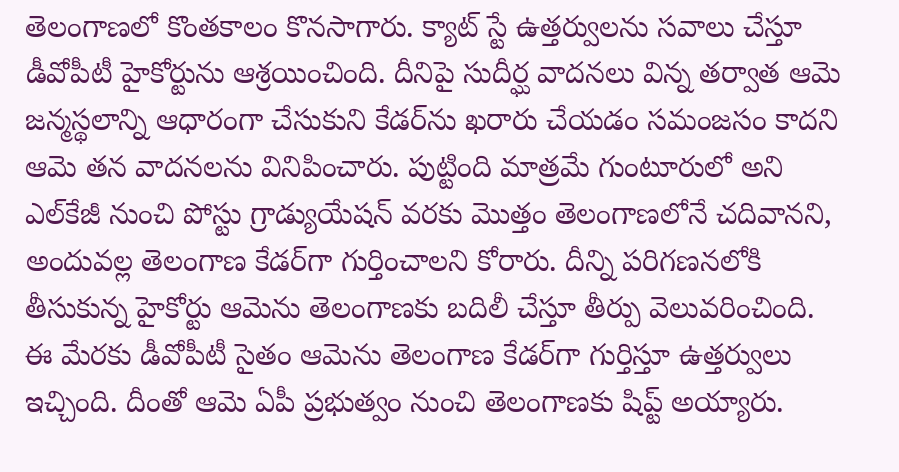తెలంగాణలో కొంతకాలం కొనసాగారు. క్యాట్ స్టే ఉత్తర్వులను సవాలు చేస్తూ డీవోపీటీ హైకోర్టును ఆశ్రయించింది. దీనిపై సుదీర్ఘ వాదనలు విన్న తర్వాత ఆమె జన్మస్థలాన్ని ఆధారంగా చేసుకుని కేడర్‌ను ఖరారు చేయడం సమంజసం కాదని ఆమె తన వాదనలను వినిపించారు. పుట్టింది మాత్రమే గుంటూరులో అని ఎల్‌కేజీ నుంచి పోస్టు గ్రాడ్యుయేషన్ వరకు మొత్తం తెలంగాణలోనే చదివానని, అందువల్ల తెలంగాణ కేడర్‌గా గుర్తించాలని కోరారు. దీన్ని పరిగణనలోకి తీసుకున్న హైకోర్టు ఆమెను తెలంగాణకు బదిలీ చేస్తూ తీర్పు వెలువరించింది. ఈ మేరకు డీవోపీటీ సైతం ఆమెను తెలంగాణ కేడర్‌గా గుర్తిస్తూ ఉత్తర్వులు ఇచ్చింది. దీంతో ఆమె ఏపీ ప్రభుత్వం నుంచి తెలంగాణకు షిప్ట్ అయ్యారు.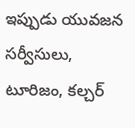ఇప్పుడు యువజన సర్వీసులు, టూరిజం, కల్చర్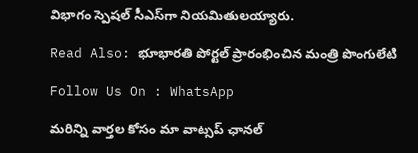విభాగం స్పెషల్ సీఎస్‌గా నియమితులయ్యారు.

Read Also: భూభారతి పోర్టల్ ప్రారంభించిన మంత్రి పొంగులేటి

Follow Us On : WhatsApp

మ‌రిన్ని వార్త‌ల కోసం మా వాట్స‌ప్ ఛాన‌ల్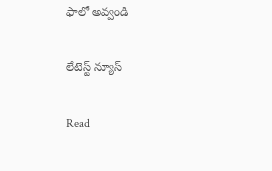ఫాలో అవ్వండి

లేటెస్ట్ న్యూస్‌

Read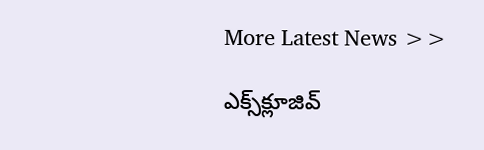More Latest News >>

ఎక్స్‌క్లూజివ్‌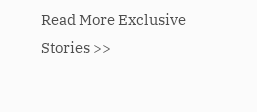Read More Exclusive Stories >>